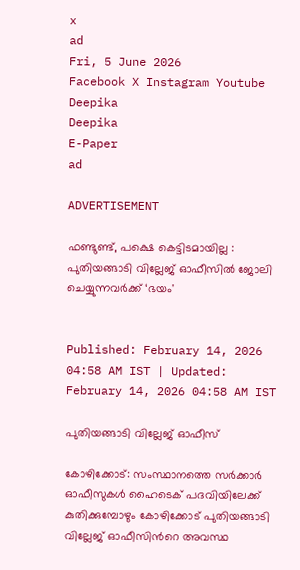x
ad
Fri, 5 June 2026
Facebook X Instagram Youtube
Deepika
Deepika
E-Paper
ad

ADVERTISEMENT

ഫണ്ടുണ്ട്, പക്ഷെ കെട്ടിടമായില്ല : പുതിയങ്ങാടി വില്ലേജ് ഓഫീസില്‍ ജോലി ചെയ്യുന്നവർക്ക് ‘ഭ‍യം'


Published: February 14, 2026 04:58 AM IST | Updated: February 14, 2026 04:58 AM IST

പുതിയങ്ങാടി വില്ലേജ് ഓഫീസ്

കോഴിക്കോട്: സംസ്ഥാനത്തെ സർക്കാർ ഓഫീസുകൾ ഹൈടെക് പദവിയിലേക്ക് കുതിക്കുമ്പോഴും കോഴിക്കോട് പുതിയങ്ങാടി വില്ലേജ് ഓഫീസിന്‍റെ അവസ്ഥ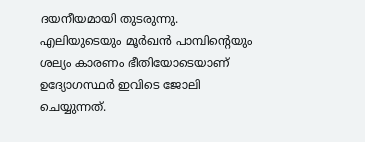ദയനീയമായി തുടരുന്നു. എലിയുടെയും മൂർഖൻ പാമ്പിന്‍റെയും ശല്യം കാരണം ഭീതിയോടെയാണ് ഉദ്യോഗസ്ഥർ ഇവിടെ ജോലി ചെയ്യുന്നത്.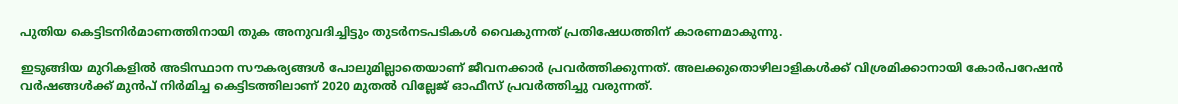പുതിയ കെട്ടിടനിർമാണത്തിനായി തുക അനുവദിച്ചിട്ടും തുടർനടപടികൾ വൈകുന്നത് പ്രതിഷേധത്തിന് കാരണമാകുന്നു.

ഇടുങ്ങിയ മുറികളിൽ അടിസ്ഥാന സൗകര്യങ്ങൾ പോലുമില്ലാതെയാണ് ജീവനക്കാർ പ്രവർത്തിക്കുന്നത്. അലക്കുതൊഴിലാളികൾക്ക് വിശ്രമിക്കാനായി കോർപറേഷൻ വർഷങ്ങൾക്ക് മുൻപ് നിർമിച്ച കെട്ടിടത്തിലാണ് 2020 മുതൽ വില്ലേജ് ഓഫീസ് പ്രവർത്തിച്ചു വരുന്നത്.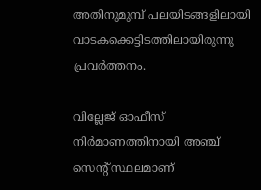അതിനുമുമ്പ് പലയിടങ്ങളിലായി വാടകക്കെട്ടിടത്തിലായിരുന്നു പ്രവർത്തനം.

വില്ലേജ് ഓഫീസ് നിർമാണത്തിനായി അഞ്ച് സെന്‍റ് സ്ഥലമാണ്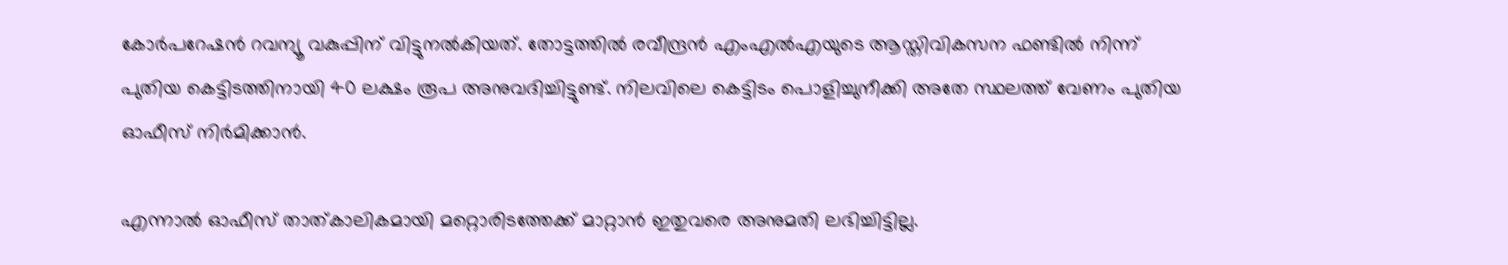കോർപറേഷൻ റവന്യൂ വകുപ്പിന് വിട്ടുനൽകിയത്. തോട്ടത്തിൽ രവീന്ദ്രൻ എംഎൽഎയുടെ ആസ്തിവികസന ഫണ്ടിൽ നിന്ന് പുതിയ കെട്ടിടത്തിനായി 40 ലക്ഷം രൂപ അനുവദിച്ചിട്ടുണ്ട്. നിലവിലെ കെട്ടിടം പൊളിച്ചുനീക്കി അതേ സ്ഥലത്ത് വേണം പുതിയ ഓഫീസ് നിർമിക്കാൻ.

എന്നാൽ ഓഫീസ് താത്കാലികമായി മറ്റൊരിടത്തേക്ക് മാറ്റാൻ ഇതുവരെ അനുമതി ലഭിച്ചിട്ടില്ല.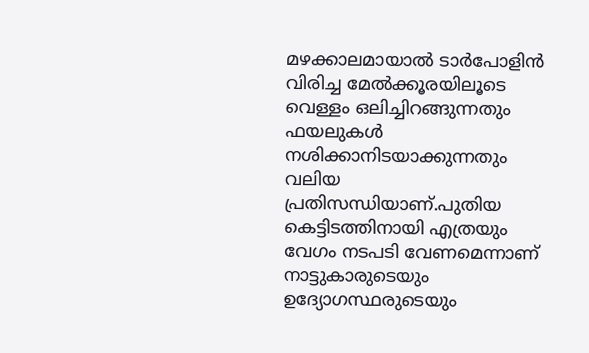മഴക്കാലമായാൽ ടാർപോളിൻ വിരിച്ച മേൽക്കൂരയിലൂടെ വെള്ളം ഒലിച്ചിറങ്ങുന്നതും ഫയലുകൾ നശിക്കാനിടയാക്കുന്നതും വലിയ പ്രതിസന്ധിയാണ്.പുതിയ കെട്ടിടത്തിനായി എത്രയും വേഗം നടപടി വേണമെന്നാണ് നാട്ടുകാരുടെയും ഉദ്യോഗസ്ഥരുടെയും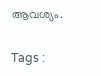ആവശ്യം.

Tags :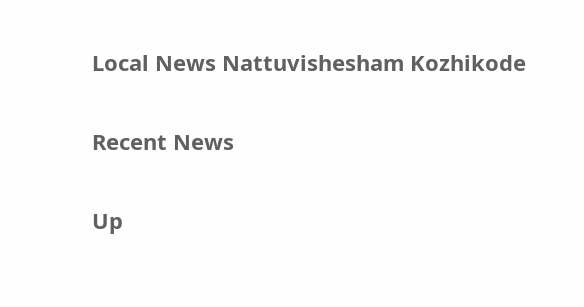Local News Nattuvishesham Kozhikode

Recent News

Up